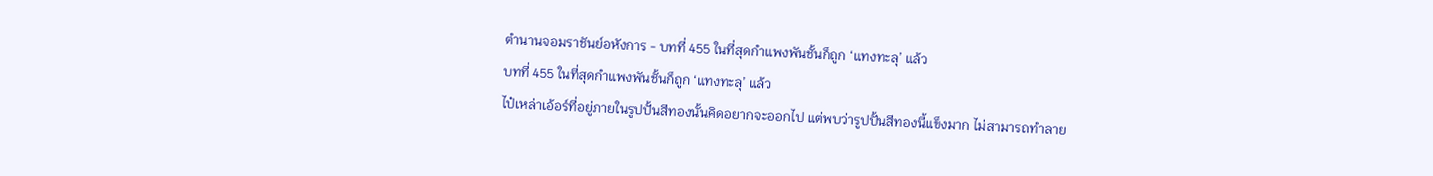ตำนานจอมราชันย์อหังการ - บทที่ 455 ในที่สุดกำแพงพันชั้นก็ถูก ‘แทงทะลุ’ แล้ว
บทที่ 455 ในที่สุดกำแพงพันชั้นก็ถูก ‘แทงทะลุ’ แล้ว
ไป๋เหล่าเอ้อร์ที่อยู่ภายในรูปปั้นสีทองนั้นคิดอยากจะออกไป แต่พบว่ารูปปั้นสีทองนี้แข็งมาก ไม่สามารถทำลาย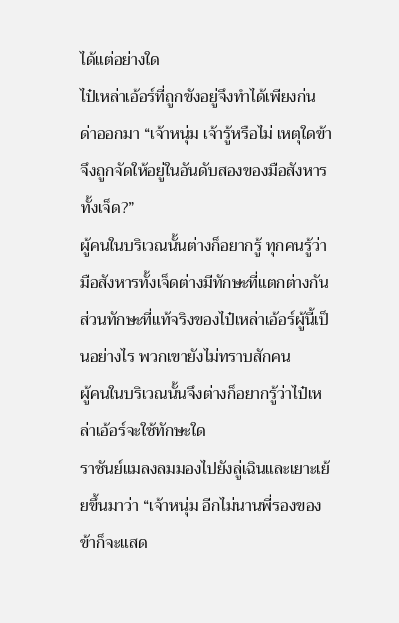ได้แต่อย่างใด
ไป๋เหล่าเอ้อร์ที่ถูกขังอยู่จึงทำได้เพียงก่นด่าออกมา “เจ้าหนุ่ม เจ้ารู้หรือไม่ เหตุใดข้าจึงถูกจัดให้อยู่ในอันดับสองของมือสังหารทั้งเจ็ด?”
ผู้คนในบริเวณนั้นต่างก็อยากรู้ ทุกคนรู้ว่ามือสังหารทั้งเจ็ดต่างมีทักษะที่แตกต่างกัน ส่วนทักษะที่แท้จริงของไป๋เหล่าเอ้อร์ผู้นี้เป็นอย่างไร พวกเขายังไม่ทราบสักคน
ผู้คนในบริเวณนั้นจึงต่างก็อยากรู้ว่าไป๋เหล่าเอ้อร์จะใช้ทักษะใด
ราชันย์แมลงลมมองไปยังลู่เฉินและเยาะเย้ยขึ้นมาว่า “เจ้าหนุ่ม อีกไม่นานพี่รองของข้าก็จะแสด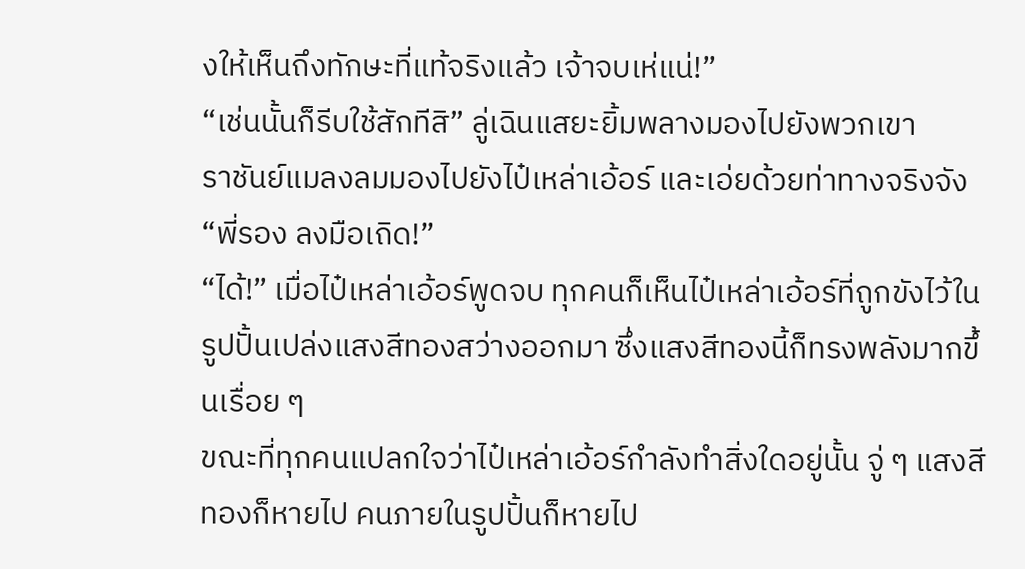งให้เห็นถึงทักษะที่แท้จริงแล้ว เจ้าจบเห่แน่!”
“เช่นนั้นก็รีบใช้สักทีสิ” ลู่เฉินแสยะยิ้มพลางมองไปยังพวกเขา
ราชันย์แมลงลมมองไปยังไป๋เหล่าเอ้อร์ และเอ่ยด้วยท่าทางจริงจัง “พี่รอง ลงมือเถิด!”
“ได้!” เมื่อไป๋เหล่าเอ้อร์พูดจบ ทุกคนก็เห็นไป๋เหล่าเอ้อร์ที่ถูกขังไว้ในรูปปั้นเปล่งแสงสีทองสว่างออกมา ซึ่งแสงสีทองนี้ก็ทรงพลังมากขึ้นเรื่อย ๆ
ขณะที่ทุกคนแปลกใจว่าไป๋เหล่าเอ้อร์กำลังทำสิ่งใดอยู่นั้น จู่ ๆ แสงสีทองก็หายไป คนภายในรูปปั้นก็หายไป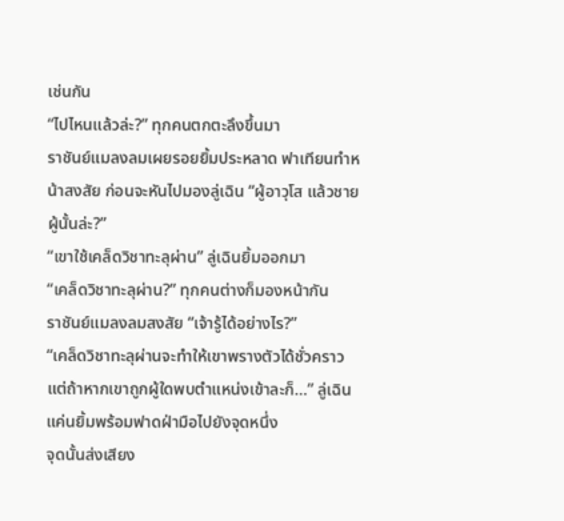เช่นกัน
“ไปไหนแล้วล่ะ?” ทุกคนตกตะลึงขึ้นมา
ราชันย์แมลงลมเผยรอยยิ้มประหลาด ฟาเทียนทำหน้าสงสัย ก่อนจะหันไปมองลู่เฉิน “ผู้อาวุโส แล้วชายผู้นั้นล่ะ?”
“เขาใช้เคล็ดวิชาทะลุผ่าน” ลู่เฉินยิ้มออกมา
“เคล็ดวิชาทะลุผ่าน?” ทุกคนต่างก็มองหน้ากัน
ราชันย์แมลงลมสงสัย “เจ้ารู้ได้อย่างไร?”
“เคล็ดวิชาทะลุผ่านจะทำให้เขาพรางตัวได้ชั่วคราว แต่ถ้าหากเขาถูกผู้ใดพบตำแหน่งเข้าละก็…” ลู่เฉินแค่นยิ้มพร้อมฟาดฝ่ามือไปยังจุดหนึ่ง
จุดนั้นส่งเสียง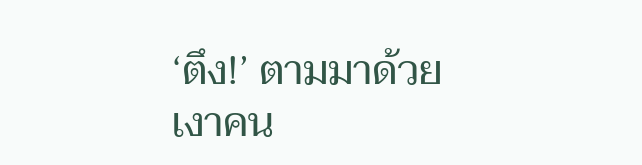‘ตึง!’ ตามมาด้วยเงาคน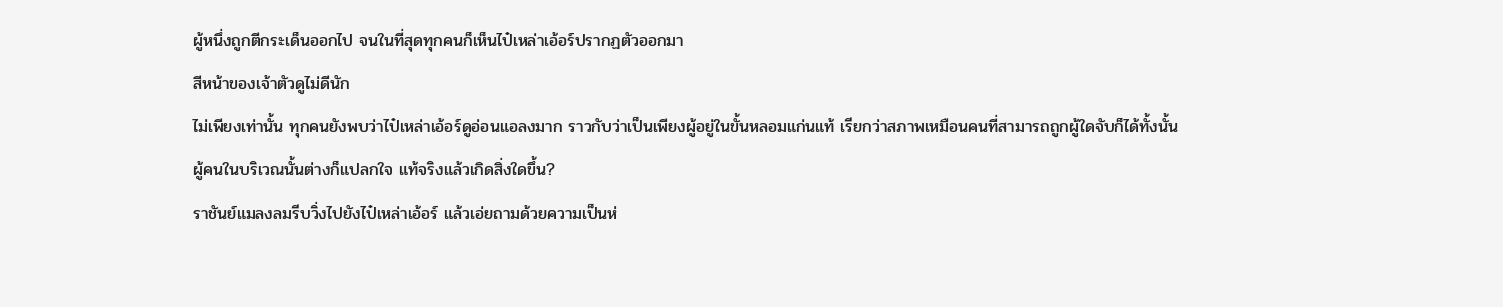ผู้หนึ่งถูกตีกระเด็นออกไป จนในที่สุดทุกคนก็เห็นไป๋เหล่าเอ้อร์ปรากฏตัวออกมา
สีหน้าของเจ้าตัวดูไม่ดีนัก
ไม่เพียงเท่านั้น ทุกคนยังพบว่าไป๋เหล่าเอ้อร์ดูอ่อนแอลงมาก ราวกับว่าเป็นเพียงผู้อยู่ในขั้นหลอมแก่นแท้ เรียกว่าสภาพเหมือนคนที่สามารถถูกผู้ใดจับก็ได้ทั้งนั้น
ผู้คนในบริเวณนั้นต่างก็แปลกใจ แท้จริงแล้วเกิดสิ่งใดขึ้น?
ราชันย์แมลงลมรีบวิ่งไปยังไป๋เหล่าเอ้อร์ แล้วเอ่ยถามด้วยความเป็นห่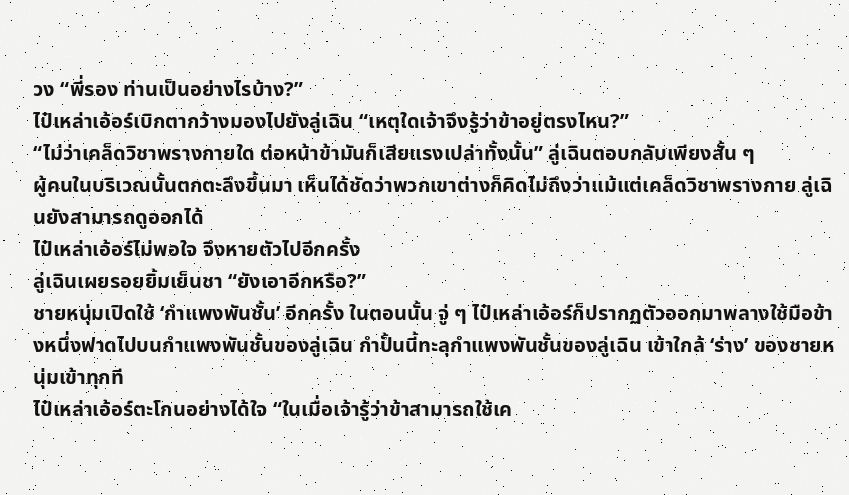วง “พี่รอง ท่านเป็นอย่างไรบ้าง?”
ไป๋เหล่าเอ้อร์เบิกตากว้างมองไปยังลู่เฉิน “เหตุใดเจ้าจึงรู้ว่าข้าอยู่ตรงไหน?”
“ไม่ว่าเคล็ดวิชาพรางกายใด ต่อหน้าข้ามันก็เสียแรงเปล่าทั้งนั้น” ลู่เฉินตอบกลับเพียงสั้น ๆ
ผู้คนในบริเวณนั้นตกตะลึงขึ้นมา เห็นได้ชัดว่าพวกเขาต่างก็คิดไม่ถึงว่าแม้แต่เคล็ดวิชาพรางกาย ลู่เฉินยังสามารถดูออกได้
ไป๋เหล่าเอ้อร์ไม่พอใจ จึงหายตัวไปอีกครั้ง
ลู่เฉินเผยรอยยิ้มเย็นชา “ยังเอาอีกหรือ?”
ชายหนุ่มเปิดใช้ ‘กำแพงพันชั้น’ อีกครั้ง ในตอนนั้น จู่ ๆ ไป๋เหล่าเอ้อร์ก็ปรากฏตัวออกมาพลางใช้มือข้างหนึ่งฟาดไปบนกำแพงพันชั้นของลู่เฉิน กำปั้นนี้ทะลุกำแพงพันชั้นของลู่เฉิน เข้าใกล้ ‘ร่าง’ ของชายหนุ่มเข้าทุกที
ไป๋เหล่าเอ้อร์ตะโกนอย่างได้ใจ “ในเมื่อเจ้ารู้ว่าข้าสามารถใช้เค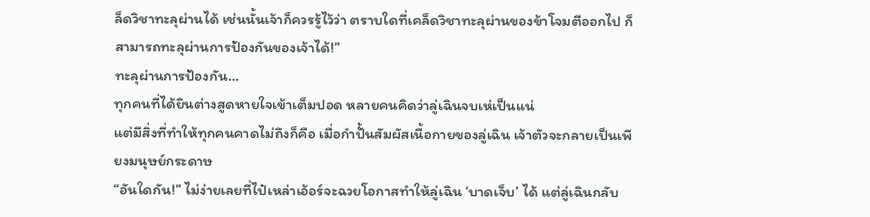ล็ดวิชาทะลุผ่านได้ เช่นนั้นเจ้าก็ควรรู้ไว้ว่า ตราบใดที่เคล็ดวิชาทะลุผ่านของข้าโจมตีออกไป ก็สามารถทะลุผ่านการป้องกันของเจ้าได้!”
ทะลุผ่านการป้องกัน…
ทุกคนที่ได้ยินต่างสูดหายใจเข้าเต็มปอด หลายคนคิดว่าลู่เฉินจบเห่เป็นแน่
แต่มีสิ่งที่ทำให้ทุกคนคาดไม่ถึงก็คือ เมื่อกำปั้นสัมผัสเนื้อกายของลู่เฉิน เจ้าตัวจะกลายเป็นเพียงมนุษย์กระดาษ
“อันใดกัน!” ไม่ง่ายเลยที่ไป๋เหล่าเอ้อร์จะฉวยโอกาสทำให้ลู่เฉิน ‘บาดเจ็บ’ ได้ แต่ลู่เฉินกลับ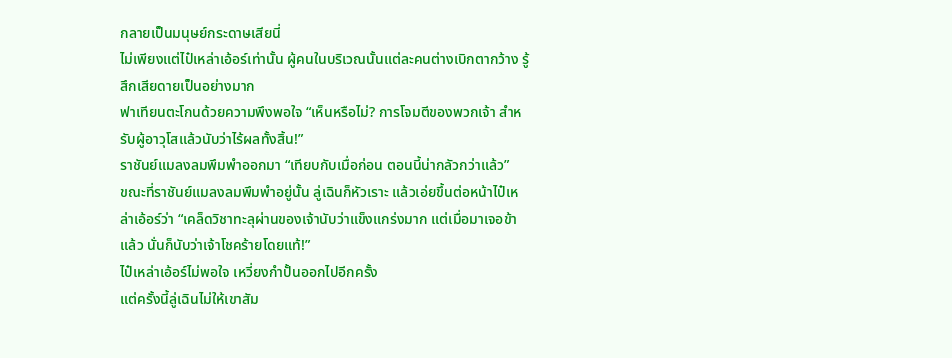กลายเป็นมนุษย์กระดาษเสียนี่
ไม่เพียงแต่ไป๋เหล่าเอ้อร์เท่านั้น ผู้คนในบริเวณนั้นแต่ละคนต่างเบิกตากว้าง รู้สึกเสียดายเป็นอย่างมาก
ฟาเทียนตะโกนด้วยความพึงพอใจ “เห็นหรือไม่? การโจมตีของพวกเจ้า สำหรับผู้อาวุโสแล้วนับว่าไร้ผลทั้งสิ้น!”
ราชันย์แมลงลมพึมพำออกมา “เทียบกับเมื่อก่อน ตอนนี้น่ากลัวกว่าแล้ว”
ขณะที่ราชันย์แมลงลมพึมพำอยู่นั้น ลู่เฉินก็หัวเราะ แล้วเอ่ยขึ้นต่อหน้าไป๋เหล่าเอ้อร์ว่า “เคล็ดวิชาทะลุผ่านของเจ้านับว่าแข็งแกร่งมาก แต่เมื่อมาเจอข้าแล้ว นั่นก็นับว่าเจ้าโชคร้ายโดยแท้!”
ไป๋เหล่าเอ้อร์ไม่พอใจ เหวี่ยงกำปั้นออกไปอีกครั้ง
แต่ครั้งนี้ลู่เฉินไม่ให้เขาสัม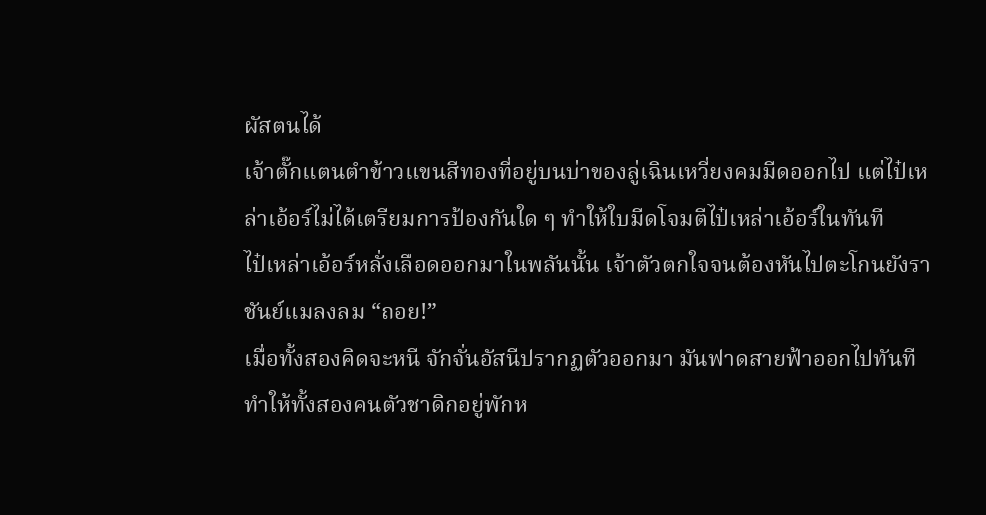ผัสตนได้
เจ้าตั๊กแตนตำข้าวแขนสีทองที่อยู่บนบ่าของลู่เฉินเหวี่ยงคมมีดออกไป แต่ไป๋เหล่าเอ้อร์ไม่ได้เตรียมการป้องกันใด ๆ ทำให้ใบมีดโจมตีไป๋เหล่าเอ้อร์ในทันที
ไป๋เหล่าเอ้อร์หลั่งเลือดออกมาในพลันนั้น เจ้าตัวตกใจจนต้องหันไปตะโกนยังราชันย์แมลงลม “ถอย!”
เมื่อทั้งสองคิดจะหนี จักจั่นอัสนีปรากฏตัวออกมา มันฟาดสายฟ้าออกไปทันที ทำให้ทั้งสองคนตัวชาดิกอยู่พักห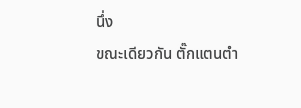นึ่ง
ขณะเดียวกัน ตั๊กแตนตำ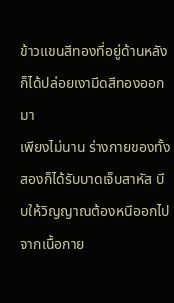ข้าวแขนสีทองที่อยู่ด้านหลังก็ได้ปล่อยเงามีดสีทองออกมา
เพียงไม่นาน ร่างกายของทั้งสองก็ได้รับบาดเจ็บสาหัส บีบให้วิญญาณต้องหนีออกไปจากเนื้อกาย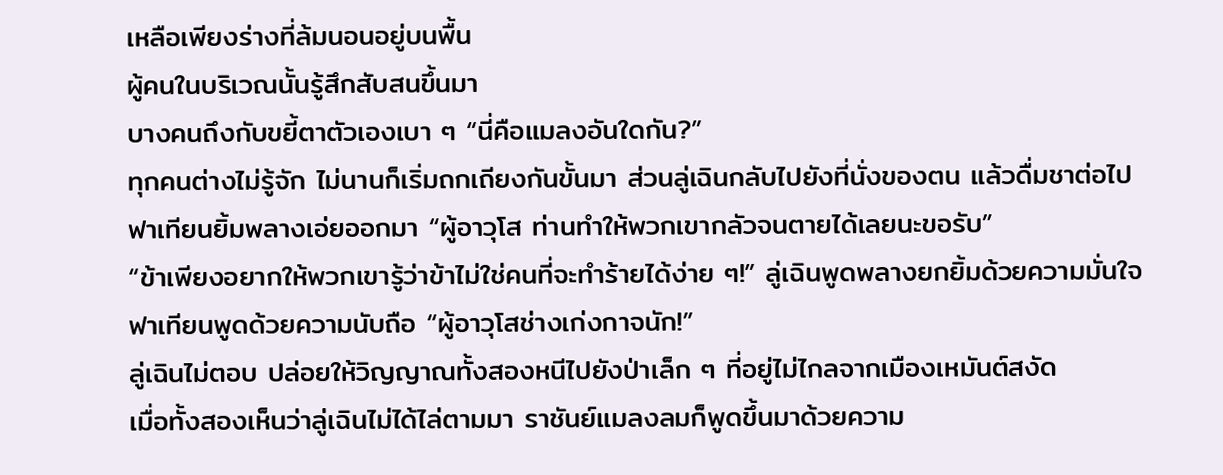เหลือเพียงร่างที่ล้มนอนอยู่บนพื้น
ผู้คนในบริเวณนั้นรู้สึกสับสนขึ้นมา
บางคนถึงกับขยี้ตาตัวเองเบา ๆ “นี่คือแมลงอันใดกัน?”
ทุกคนต่างไม่รู้จัก ไม่นานก็เริ่มถกเถียงกันขั้นมา ส่วนลู่เฉินกลับไปยังที่นั่งของตน แล้วดื่มชาต่อไป
ฟาเทียนยิ้มพลางเอ่ยออกมา “ผู้อาวุโส ท่านทำให้พวกเขากลัวจนตายได้เลยนะขอรับ”
“ข้าเพียงอยากให้พวกเขารู้ว่าข้าไม่ใช่คนที่จะทำร้ายได้ง่าย ๆ!” ลู่เฉินพูดพลางยกยิ้มด้วยความมั่นใจ
ฟาเทียนพูดด้วยความนับถือ “ผู้อาวุโสช่างเก่งกาจนัก!”
ลู่เฉินไม่ตอบ ปล่อยให้วิญญาณทั้งสองหนีไปยังป่าเล็ก ๆ ที่อยู่ไม่ไกลจากเมืองเหมันต์สงัด
เมื่อทั้งสองเห็นว่าลู่เฉินไม่ได้ไล่ตามมา ราชันย์แมลงลมก็พูดขึ้นมาด้วยความ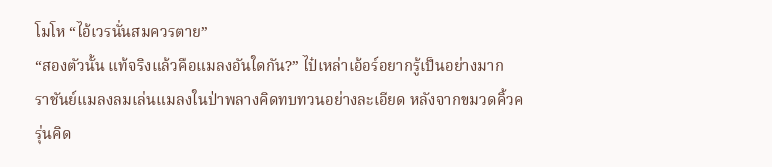โมโห “ไอ้เวรนั่นสมควรตาย”
“สองตัวนั้น แท้จริงแล้วคือแมลงอันใดกัน?” ไป๋เหล่าเอ้อร์อยากรู้เป็นอย่างมาก
ราชันย์แมลงลมเล่นแมลงในป่าพลางคิดทบทวนอย่างละเอียด หลังจากขมวดคิ้วครุ่นคิด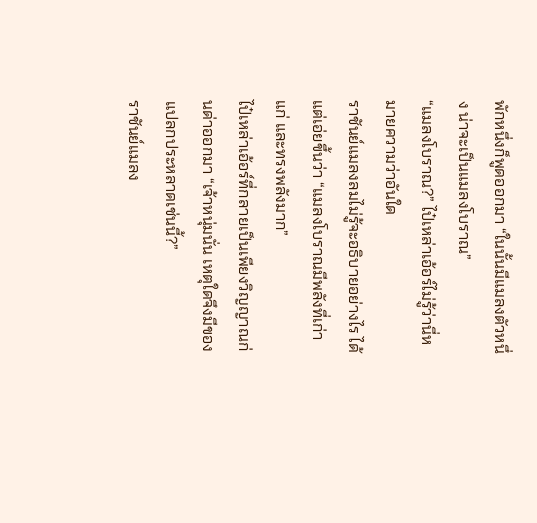พักหนึ่งก็พูดออกมา “ในนั้นมีแมลงตัวหนึ่ง น่าจะเป็นแมลงโบราณ”
“แมลงโบราณ?” ไป๋เหล่าเอ้อร์ไม่รู้ว่านี่หมายความว่าอันใด
ราชันย์แมลงลมไม่รู้จะอธิบายอย่างไร ได้แต่เอ่ยขึ้นว่า “แมลงโบราณมีพลังที่เก่าแก่ และทรงพลังมาก”
ไป๋เหล่าเอ้อร์ที่กลายเป็นเพียงวิญญาณก่นด่าออกมา “เจ้าหนุ่มนั่น เหตุใดจึงมีของแปลกประหลาดเช่นนี้?”
ราชันย์แมลง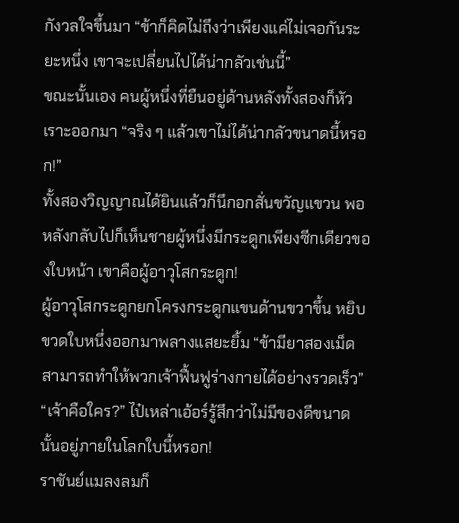กังวลใจขึ้นมา “ข้าก็คิดไม่ถึงว่าเพียงแค่ไม่เจอกันระยะหนึ่ง เขาจะเปลี่ยนไปได้น่ากลัวเช่นนี้”
ขณะนั้นเอง คนผู้หนึ่งที่ยืนอยู่ด้านหลังทั้งสองก็หัวเราะออกมา “จริง ๆ แล้วเขาไม่ได้น่ากลัวขนาดนี้หรอก!”
ทั้งสองวิญญาณได้ยินแล้วก็นึกอกสั่นขวัญแขวน พอหลังกลับไปก็เห็นชายผู้หนึ่งมีกระดูกเพียงซีกเดียวของใบหน้า เขาคือผู้อาวุโสกระดูก!
ผู้อาวุโสกระดูกยกโครงกระดูกแขนด้านขวาขึ้น หยิบขวดใบหนึ่งออกมาพลางแสยะยิ้ม “ข้ามียาสองเม็ด สามารถทำให้พวกเจ้าฟื้นฟูร่างกายได้อย่างรวดเร็ว”
“เจ้าคือใคร?” ไป๋เหล่าเอ้อร์รู้สึกว่าไม่มีของดีขนาดนั้นอยู่ภายในโลกใบนี้หรอก!
ราชันย์แมลงลมก็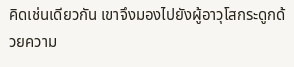คิดเช่นเดียวกัน เขาจึงมองไปยังผู้อาวุโสกระดูกด้วยความ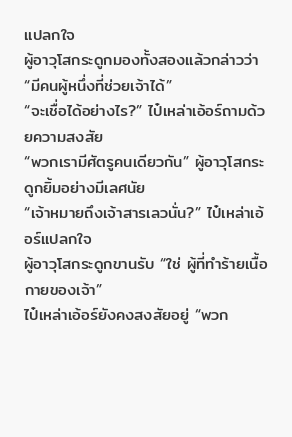แปลกใจ
ผู้อาวุโสกระดูกมองทั้งสองแล้วกล่าวว่า “มีคนผู้หนึ่งที่ช่วยเจ้าได้”
“จะเชื่อได้อย่างไร?” ไป๋เหล่าเอ้อร์ถามด้วยความสงสัย
“พวกเรามีศัตรูคนเดียวกัน” ผู้อาวุโสกระดูกยิ้มอย่างมีเลศนัย
“เจ้าหมายถึงเจ้าสารเลวนั่น?” ไป๋เหล่าเอ้อร์แปลกใจ
ผู้อาวุโสกระดูกขานรับ “ใช่ ผู้ที่ทำร้ายเนื้อกายของเจ้า”
ไป๋เหล่าเอ้อร์ยังคงสงสัยอยู่ “พวก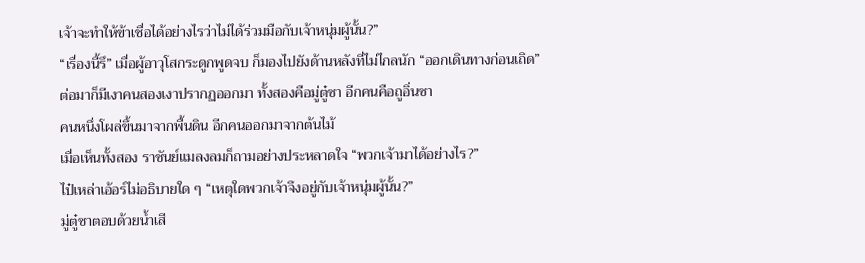เจ้าจะทำให้ข้าเชื่อได้อย่างไรว่าไม่ได้ร่วมมือกับเจ้าหนุ่มผู้นั้น?”
“เรื่องนี้รึ” เมื่อผู้อาวุโสกระดูกพูดจบ ก็มองไปยังด้านหลังที่ไม่ไกลนัก “ออกเดินทางก่อนเถิด”
ต่อมาก็มีเงาคนสองเงาปรากฏออกมา ทั้งสองคือมู่ตู๋ซา อีกคนคือถูอิ่นซา
คนหนึ่งโผล่ขึ้นมาจากพื้นดิน อีกคนออกมาจากต้นไม้
เมื่อเห็นทั้งสอง ราชันย์แมลงลมก็ถามอย่างประหลาดใจ “พวกเจ้ามาได้อย่างไร?”
ไป๋เหล่าเอ้อร์ไม่อธิบายใด ๆ “เหตุใดพวกเจ้าจึงอยู่กับเจ้าหนุ่มผู้นั้น?”
มู่ตู๋ซาตอบด้วยน้ำเสี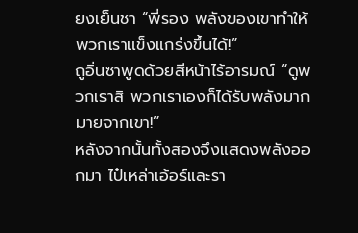ยงเย็นชา “พี่รอง พลังของเขาทำให้พวกเราแข็งแกร่งขึ้นได้!”
ถูอิ่นซาพูดด้วยสีหน้าไร้อารมณ์ “ดูพวกเราสิ พวกเราเองก็ได้รับพลังมากมายจากเขา!”
หลังจากนั้นทั้งสองจึงแสดงพลังออกมา ไป๋เหล่าเอ้อร์และรา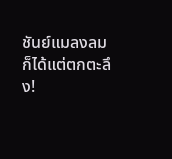ชันย์แมลงลมก็ได้แต่ตกตะลึง!